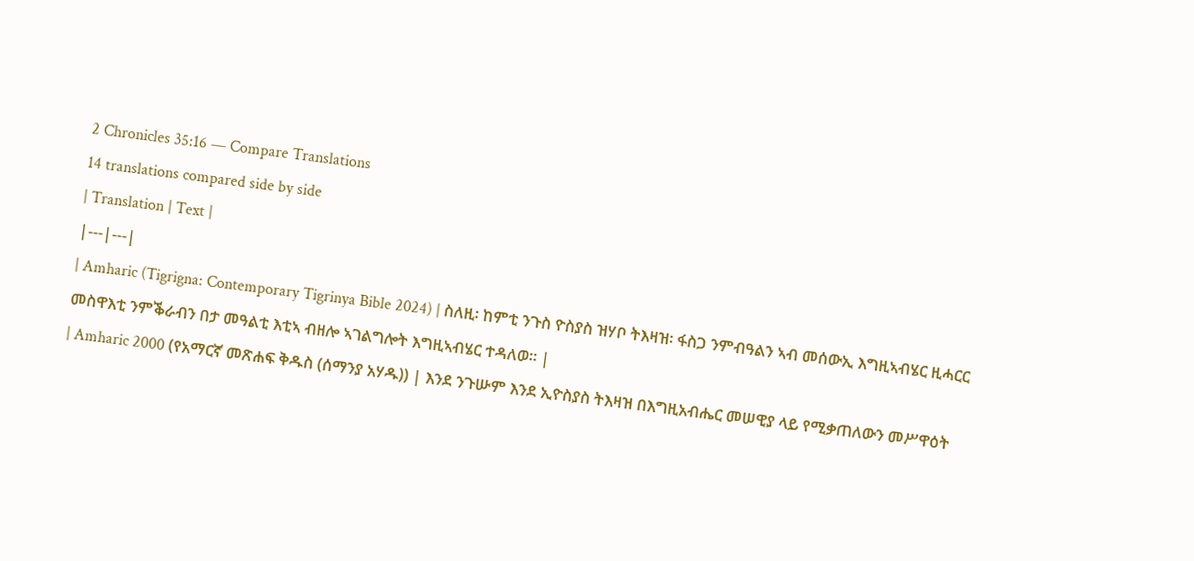2 Chronicles 35:16 — Compare Translations
14 translations compared side by side
| Translation | Text |
|---|---|
| Amharic (Tigrigna: Contemporary Tigrinya Bible 2024) | ስለዚ፡ ከምቲ ንጉስ ዮስያስ ዝሃቦ ትእዛዝ፡ ፋስጋ ንምብዓልን ኣብ መሰውኢ እግዚኣብሄር ዚሓርር መስዋእቲ ንምቕራብን በታ መዓልቲ እቲኣ ብዘሎ ኣገልግሎት እግዚኣብሄር ተዳለወ። |
| Amharic 2000 (የአማርኛ መጽሐፍ ቅዱስ (ሰማንያ አሃዱ)) | እንደ ንጉሡም እንደ ኢዮስያስ ትእዛዝ በእግዚአብሔር መሠዊያ ላይ የሚቃጠለውን መሥዋዕት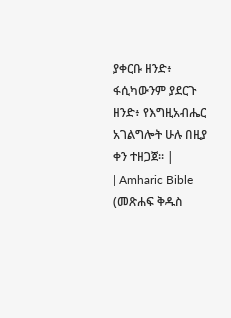ያቀርቡ ዘንድ፥ ፋሲካውንም ያደርጉ ዘንድ፥ የእግዚአብሔር አገልግሎት ሁሉ በዚያ ቀን ተዘጋጀ። |
| Amharic Bible (መጽሐፍ ቅዱስ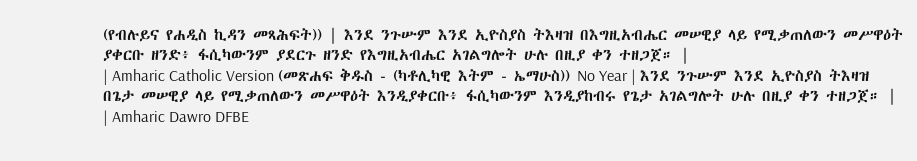(የብሉይና የሐዲስ ኪዳን መጻሕፍት)) | እንደ ንጉሡም እንደ ኢዮስያስ ትእዛዝ በእግዚአብሔር መሠዊያ ላይ የሚቃጠለውን መሥዋዕት ያቀርቡ ዘንድ፥ ፋሲካውንም ያደርጉ ዘንድ የእግዚአብሔር አገልግሎት ሁሉ በዚያ ቀን ተዘጋጀ። |
| Amharic Catholic Version (መጽሐፍ ቅዱስ - (ካቶሊካዊ እትም - ኤማሁስ)) No Year | እንደ ንጉሡም እንደ ኢዮስያስ ትእዛዝ በጌታ መሠዊያ ላይ የሚቃጠለውን መሥዋዕት እንዲያቀርቡ፥ ፋሲካውንም እንዲያከብሩ የጌታ አገልግሎት ሁሉ በዚያ ቀን ተዘጋጀ። |
| Amharic Dawro DFBE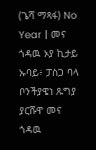(ጌሻ ማጻፋ) No Year | መና ጎዳዉ ኦያ ኪታይ ኡባይ፥ ፓስጋ ባላ ቦንችያዌነ ጹግያ ያርሹዋ መና ጎዳዉ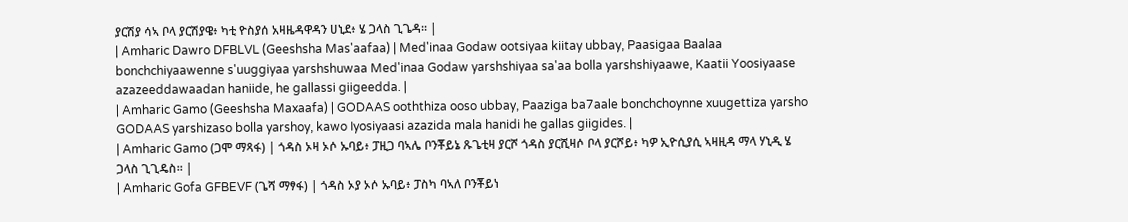ያርሽያ ሳኣ ቦላ ያርሽያዌ፥ ካቲ ዮስያሰ አዛዜዳዋዳን ሀኒደ፥ ሄ ጋላስ ጊጌዳ። |
| Amharic Dawro DFBLVL (Geeshsha Mas'aafaa) | Med'inaa Godaw ootsiyaa kiitay ubbay, Paasigaa Baalaa bonchchiyaawenne s'uuggiyaa yarshshuwaa Med'inaa Godaw yarshshiyaa sa'aa bolla yarshshiyaawe, Kaatii Yoosiyaase azazeeddawaadan haniide, he gallassi giigeedda. |
| Amharic Gamo (Geeshsha Maxaafa) | GODAAS ooththiza ooso ubbay, Paaziga ba7aale bonchchoynne xuugettiza yarsho GODAAS yarshizaso bolla yarshoy, kawo Iyosiyaasi azazida mala hanidi he gallas giigides. |
| Amharic Gamo (ጋሞ ማጻፋ) | ጎዳስ ኦዛ ኦሶ ኡባይ፥ ፓዚጋ ባኣሌ ቦንቾይኔ ጹጌቲዛ ያርሾ ጎዳስ ያርሺዛሶ ቦላ ያርሾይ፥ ካዎ ኢዮሲያሲ ኣዛዚዳ ማላ ሃኒዲ ሄ ጋላስ ጊጊዴስ። |
| Amharic Gofa GFBEVF (ጌሻ ማፃፋ) | ጎዳስ ኦያ ኦሶ ኡባይ፥ ፓስካ ባኣለ ቦንቾይነ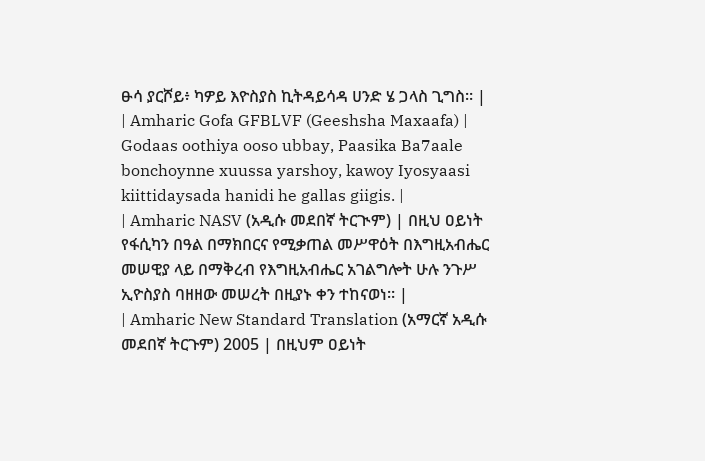ፁሳ ያርሾይ፥ ካዎይ እዮስያስ ኪትዳይሳዳ ሀንድ ሄ ጋላስ ጊግስ። |
| Amharic Gofa GFBLVF (Geeshsha Maxaafa) | Godaas oothiya ooso ubbay, Paasika Ba7aale bonchoynne xuussa yarshoy, kawoy Iyosyaasi kiittidaysada hanidi he gallas giigis. |
| Amharic NASV (አዲሱ መደበኛ ትርጒም) | በዚህ ዐይነት የፋሲካን በዓል በማክበርና የሚቃጠል መሥዋዕት በእግዚአብሔር መሠዊያ ላይ በማቅረብ የእግዚአብሔር አገልግሎት ሁሉ ንጉሥ ኢዮስያስ ባዘዘው መሠረት በዚያኑ ቀን ተከናወነ። |
| Amharic New Standard Translation (አማርኛ አዲሱ መደበኛ ትርጉም) 2005 | በዚህም ዐይነት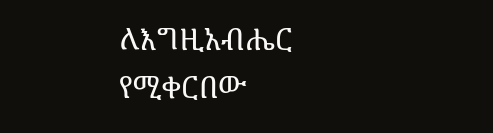ለእግዚአብሔር የሚቀርበው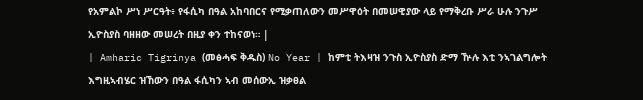የአምልኮ ሥነ ሥርዓት፥ የፋሲካ በዓል አከባበርና የሚቃጠለውን መሥዋዕት በመሠዊያው ላይ የማቅረቡ ሥራ ሁሉ ንጉሥ ኢዮስያስ ባዘዘው መሠረት በዚያ ቀን ተከናወነ። |
| Amharic Tigrinya (መፅሓፍ ቅዱስ) No Year | ከምቲ ትእዛዝ ንጉስ ኢዮስያስ ድማ ዅሉ እቲ ንኣገልግሎት እግዚኣብሄር ዝኸውን በዓል ፋሲካን ኣብ መሰውኢ ዝቃፀል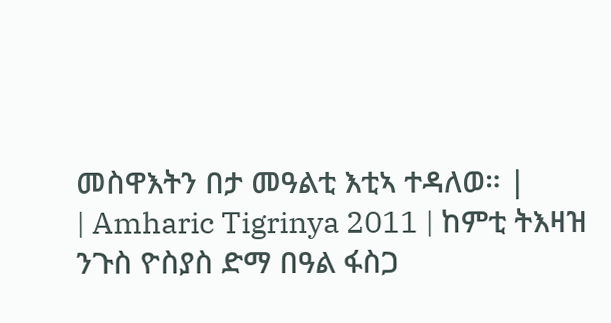መስዋእትን በታ መዓልቲ እቲኣ ተዳለወ። |
| Amharic Tigrinya 2011 | ከምቲ ትእዛዝ ንጉስ ዮስያስ ድማ በዓል ፋስጋ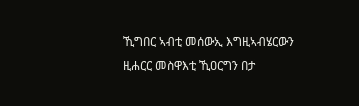ኺግበር ኣብቲ መሰውኢ እግዚኣብሄርውን ዚሐርር መስዋእቲ ኺዐርግን በታ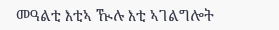መዓልቲ እቲኣ ዂሉ እቲ ኣገልግሎት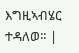እግዚኣብሄር ተዳለወ። |